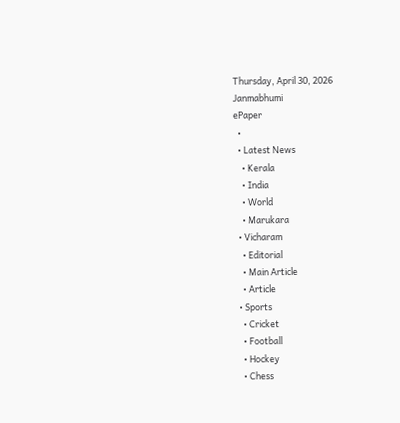Thursday, April 30, 2026
Janmabhumi
ePaper
  •
  • Latest News
    • Kerala
    • India
    • World
    • Marukara
  • Vicharam
    • Editorial
    • Main Article
    • Article
  • Sports
    • Cricket
    • Football
    • Hockey
    • Chess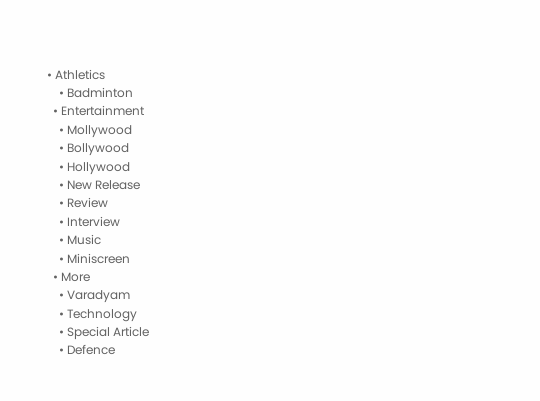• Athletics
    • Badminton
  • Entertainment
    • Mollywood
    • Bollywood
    • Hollywood
    • New Release
    • Review
    • Interview
    • Music
    • Miniscreen
  • More
    • Varadyam
    • Technology
    • Special Article
    • Defence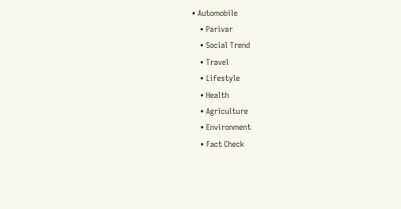• Automobile
    • Parivar
    • Social Trend
    • Travel
    • Lifestyle
    • Health
    • Agriculture
    • Environment
    • Fact Check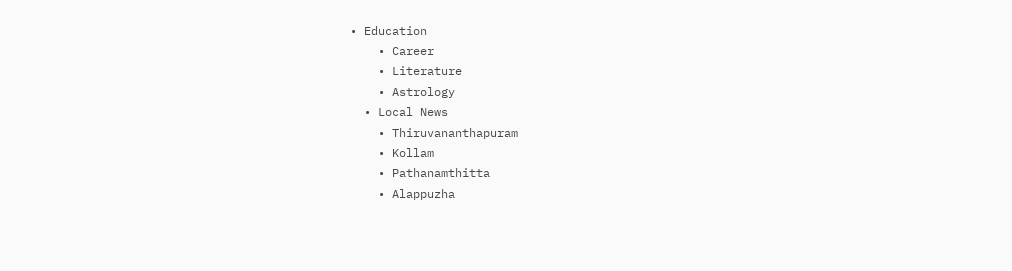• Education
    • Career
    • Literature
    • Astrology
  • Local News
    • Thiruvananthapuram
    • Kollam
    • Pathanamthitta
    • Alappuzha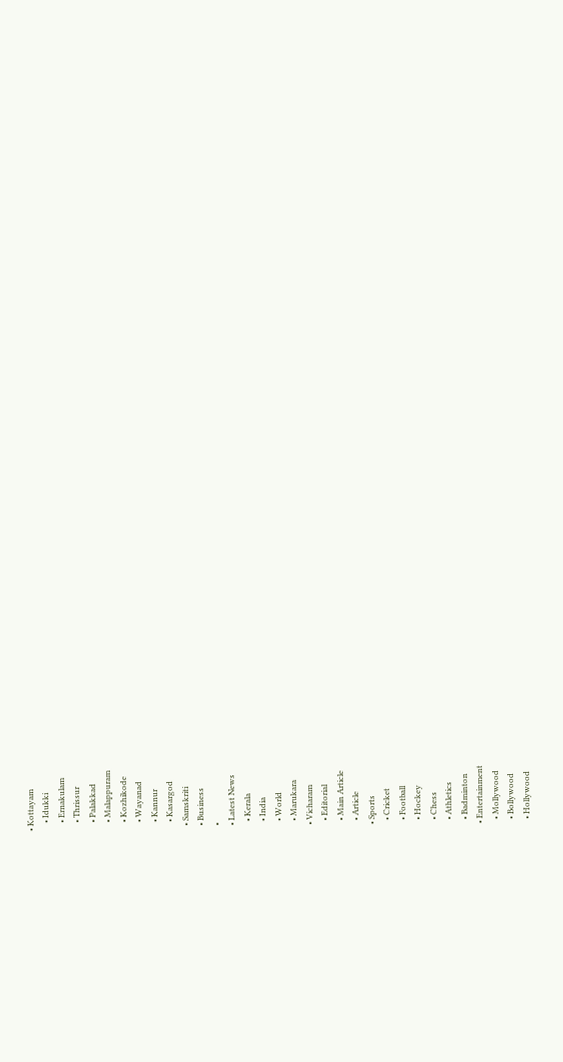• Kottayam
    • Idukki
    • Ernakulam
    • Thrissur
    • Palakkad
    • Malappuram
    • Kozhikode
    • Wayanad
    • Kannur
    • Kasargod
  • Samskriti
  • Business
  •
  • Latest News
    • Kerala
    • India
    • World
    • Marukara
  • Vicharam
    • Editorial
    • Main Article
    • Article
  • Sports
    • Cricket
    • Football
    • Hockey
    • Chess
    • Athletics
    • Badminton
  • Entertainment
    • Mollywood
    • Bollywood
    • Hollywood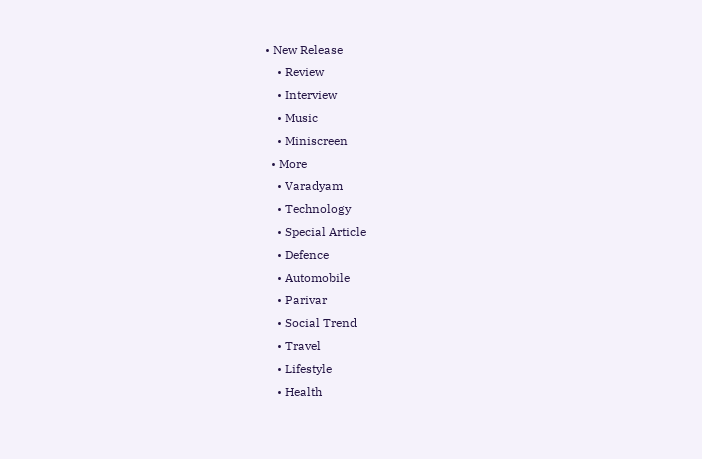• New Release
    • Review
    • Interview
    • Music
    • Miniscreen
  • More
    • Varadyam
    • Technology
    • Special Article
    • Defence
    • Automobile
    • Parivar
    • Social Trend
    • Travel
    • Lifestyle
    • Health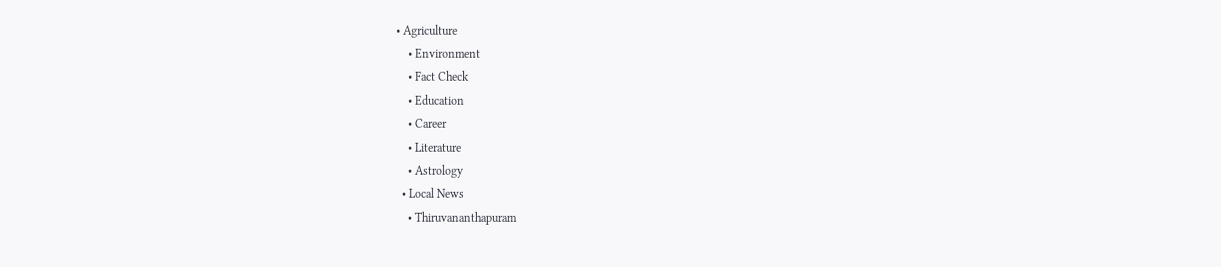• Agriculture
    • Environment
    • Fact Check
    • Education
    • Career
    • Literature
    • Astrology
  • Local News
    • Thiruvananthapuram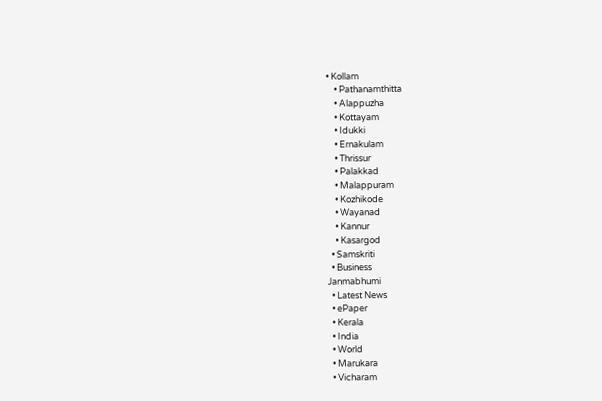• Kollam
    • Pathanamthitta
    • Alappuzha
    • Kottayam
    • Idukki
    • Ernakulam
    • Thrissur
    • Palakkad
    • Malappuram
    • Kozhikode
    • Wayanad
    • Kannur
    • Kasargod
  • Samskriti
  • Business
Janmabhumi
  • Latest News
  • ePaper
  • Kerala
  • India
  • World
  • Marukara
  • Vicharam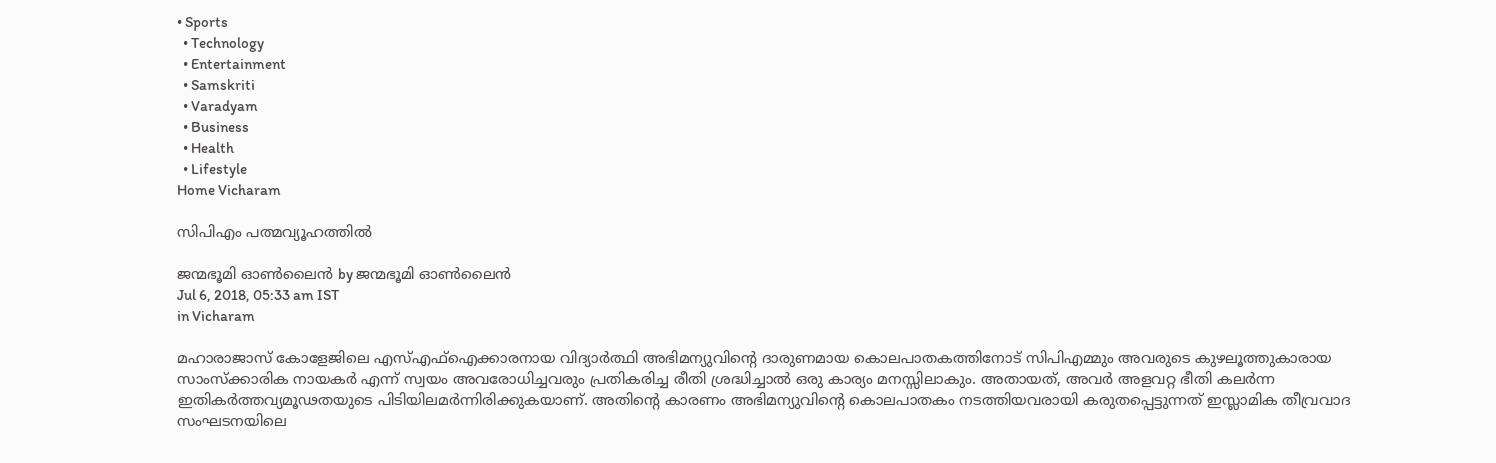• Sports
  • Technology
  • Entertainment
  • Samskriti
  • Varadyam
  • Business
  • Health
  • Lifestyle
Home Vicharam

സിപി‌എം പത്മവ്യൂഹത്തില്‍

ജന്മഭൂമി ഓണ്‍ലൈന്‍ by ജന്മഭൂമി ഓണ്‍ലൈന്‍
Jul 6, 2018, 05:33 am IST
in Vicharam

മഹാരാജാസ് കോളേജിലെ എസ്എഫ്‌ഐക്കാരനായ വിദ്യാര്‍ത്ഥി അഭിമന്യുവിന്റെ ദാരുണമായ കൊലപാതകത്തിനോട് സിപിഎമ്മും അവരുടെ കുഴലൂത്തുകാരായ സാംസ്‌ക്കാരിക നായകര്‍ എന്ന് സ്വയം അവരോധിച്ചവരും പ്രതികരിച്ച രീതി ശ്രദ്ധിച്ചാല്‍ ഒരു കാര്യം മനസ്സിലാകും. അതായത്, അവര്‍ അളവറ്റ ഭീതി കലര്‍ന്ന ഇതികര്‍ത്തവ്യമൂഢതയുടെ പിടിയിലമര്‍ന്നിരിക്കുകയാണ്. അതിന്റെ കാരണം അഭിമന്യുവിന്റെ കൊലപാതകം നടത്തിയവരായി കരുതപ്പെട്ടുന്നത് ഇസ്ലാമിക തീവ്രവാദ സംഘടനയിലെ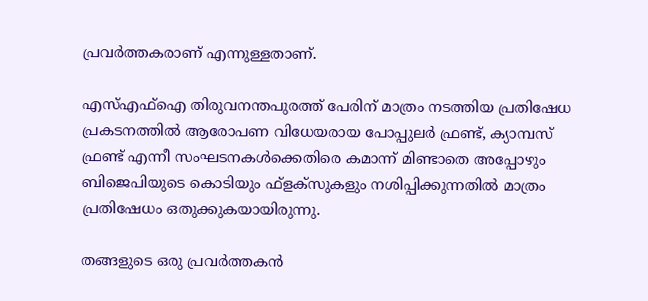പ്രവര്‍ത്തകരാണ് എന്നുള്ളതാണ്.

എസ്എഫ്‌ഐ തിരുവനന്തപുരത്ത് പേരിന് മാത്രം നടത്തിയ പ്രതിഷേധ പ്രകടനത്തില്‍ ആരോപണ വിധേയരായ പോപ്പുലര്‍ ഫ്രണ്ട്, ക്യാമ്പസ് ഫ്രണ്ട് എന്നീ സംഘടനകള്‍ക്കെതിരെ കമാന്ന് മിണ്ടാതെ അപ്പോഴും ബിജെപിയുടെ കൊടിയും ഫ്ളക്‌സുകളും നശിപ്പിക്കുന്നതില്‍ മാത്രം പ്രതിഷേധം ഒതുക്കുകയായിരുന്നു.

തങ്ങളുടെ ഒരു പ്രവര്‍ത്തകന്‍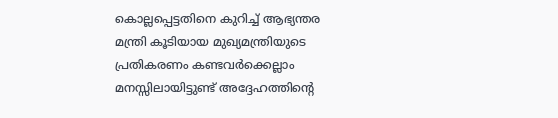കൊല്ലപ്പെട്ടതിനെ കുറിച്ച് ആഭ്യന്തര മന്ത്രി കൂടിയായ മുഖ്യമന്ത്രിയുടെ പ്രതികരണം കണ്ടവര്‍ക്കെല്ലാം മനസ്സിലായിട്ടുണ്ട് അദ്ദേഹത്തിന്റെ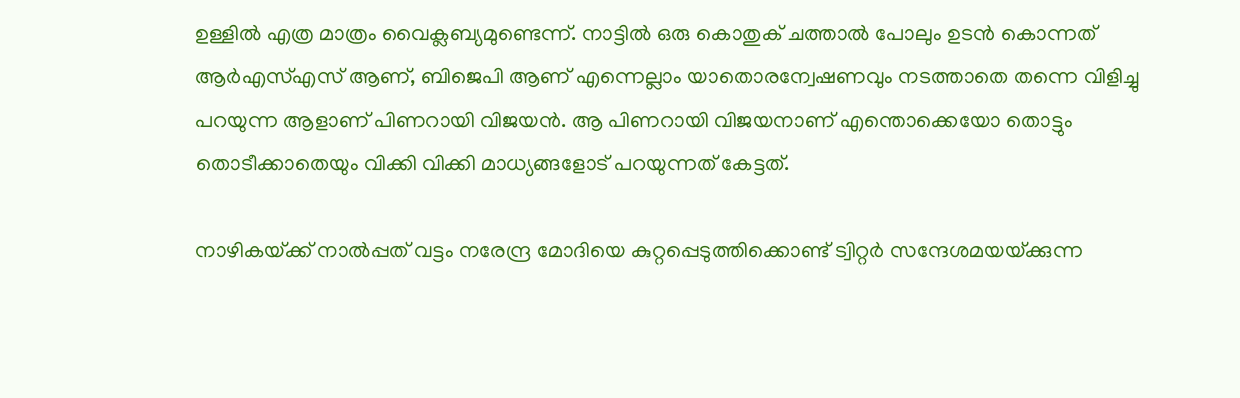ഉള്ളില്‍ എത്ര മാത്രം വൈക്ലബ്യമുണ്ടെന്ന്. നാട്ടില്‍ ഒരു കൊതുക് ചത്താല്‍ പോലും ഉടന്‍ കൊന്നത് ആര്‍എസ്എസ് ആണ്, ബിജെപി ആണ് എന്നെല്ലാം യാതൊരന്വേഷണവും നടത്താതെ തന്നെ വിളിച്ചു പറയുന്ന ആളാണ് പിണറായി വിജയന്‍. ആ പിണറായി വിജയനാണ് എന്തൊക്കെയോ തൊട്ടും തൊടീക്കാതെയും വിക്കി വിക്കി മാധ്യങ്ങളോട് പറയുന്നത് കേട്ടത്.

നാഴികയ്‌ക്ക് നാല്‍പ്പത് വട്ടം നരേന്ദ്ര മോദിയെ കുറ്റപ്പെടുത്തിക്കൊണ്ട് ട്വിറ്റര്‍ സന്ദേശമയയ്‌ക്കുന്ന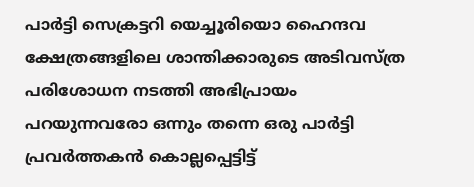പാര്‍ട്ടി സെക്രട്ടറി യെച്ചൂരിയൊ ഹൈന്ദവ ക്ഷേത്രങ്ങളിലെ ശാന്തിക്കാരുടെ അടിവസ്ത്ര പരിശോധന നടത്തി അഭിപ്രായം പറയുന്നവരോ ഒന്നും തന്നെ ഒരു പാര്‍ട്ടി പ്രവര്‍ത്തകന്‍ കൊല്ലപ്പെട്ടിട്ട്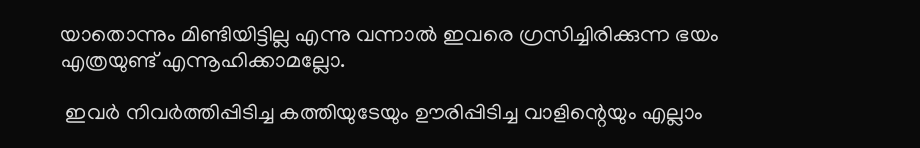യാതൊന്നും മിണ്ടിയിട്ടില്ല എന്നു വന്നാല്‍ ഇവരെ ഗ്രസിച്ചിരിക്കുന്ന ഭയം എത്രയുണ്ട് എന്നൂഹിക്കാമല്ലോ.

 ഇവര്‍ നിവര്‍ത്തിപ്പിടിച്ച കത്തിയുടേയും ഊരിപ്പിടിച്ച വാളിന്റെയും എല്ലാം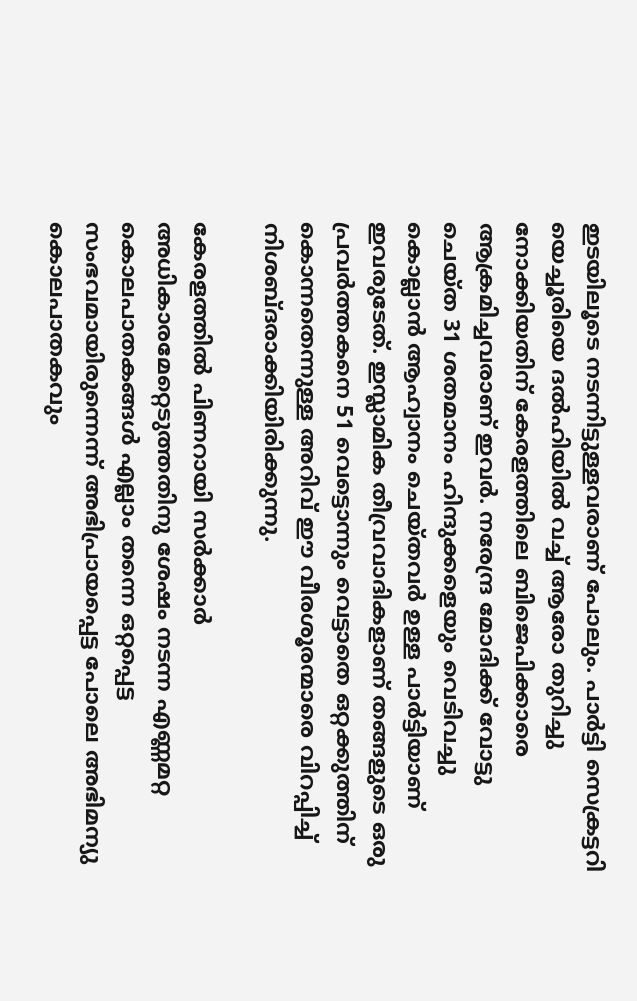ഇടയിലൂടെ നടന്നിട്ടുള്ളവരാണ് പോലും. പാര്‍ട്ടി സെക്രട്ടറി യെച്ചൂരിയെ ദല്‍ഹിയില്‍ വച്ച് ആരോ തുറിച്ചു നോക്കിയതിന് കേരളത്തിലെ ബിജെപിക്കാരെ ആക്രമിച്ചവരാണ് ഇവര്‍. നരേന്ദ്ര മോദിക്ക് വോട്ടു ചെയ്ത 31 ശതമാനം ഹിന്ദുക്കളെയും വെടിവച്ചു കൊല്ലാന്‍ ആഹ്വാനം ചെയ്തവര്‍ ഉള്ള പാര്‍ട്ടിയാണ് ഇവരുടേത്. ഇസ്ലാമിക തീവ്രവാദികളാണ് തങ്ങളുടെ ഒരു പ്രവര്‍ത്തകനെ 51 വെട്ടൊന്നും വെട്ടാതെ ഒറ്റക്കുത്തിന് കൊന്നതെന്നുള്ള അറിവ് ഈ വീരശൂരന്മാരെ വിറപ്പിച്ച് നിശബ്ദരാക്കിയിരിക്കുന്നു.

കേരളത്തില്‍ പിണറായി സര്‍ക്കാര്‍ അധികാരമേറ്റെടുത്തതിനു ശേഷം നടന്ന എണ്ണമറ്റ കൊലപാതകങ്ങള്‍ എല്ലാം തന്നെ ഒറ്റപ്പെട്ട സംഭവമായിരുന്നെന്ന് അഭിപ്രായപ്പെട്ട പോലെ അഭിമന്യു കൊലപാതകവും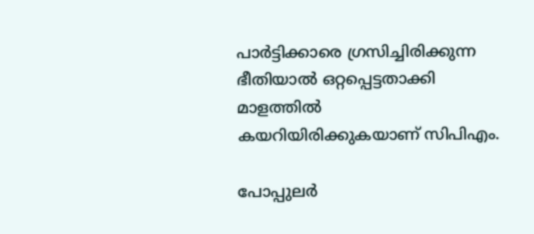പാര്‍ട്ടിക്കാരെ ഗ്രസിച്ചിരിക്കുന്ന ഭീതിയാല്‍ ഒറ്റപ്പെട്ടതാക്കി മാളത്തില്‍ കയറിയിരിക്കുകയാണ് സിപിഎം.

പോപ്പുലര്‍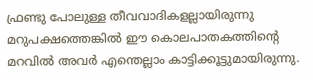ഫ്രണ്ടു പോലുള്ള തീവവാദികളല്ലായിരുന്നു മറുപക്ഷത്തെങ്കില്‍ ഈ കൊലപാതകത്തിന്റെ മറവില്‍ അവര്‍ എന്തെല്ലാം കാട്ടിക്കൂട്ടുമായിരുന്നു.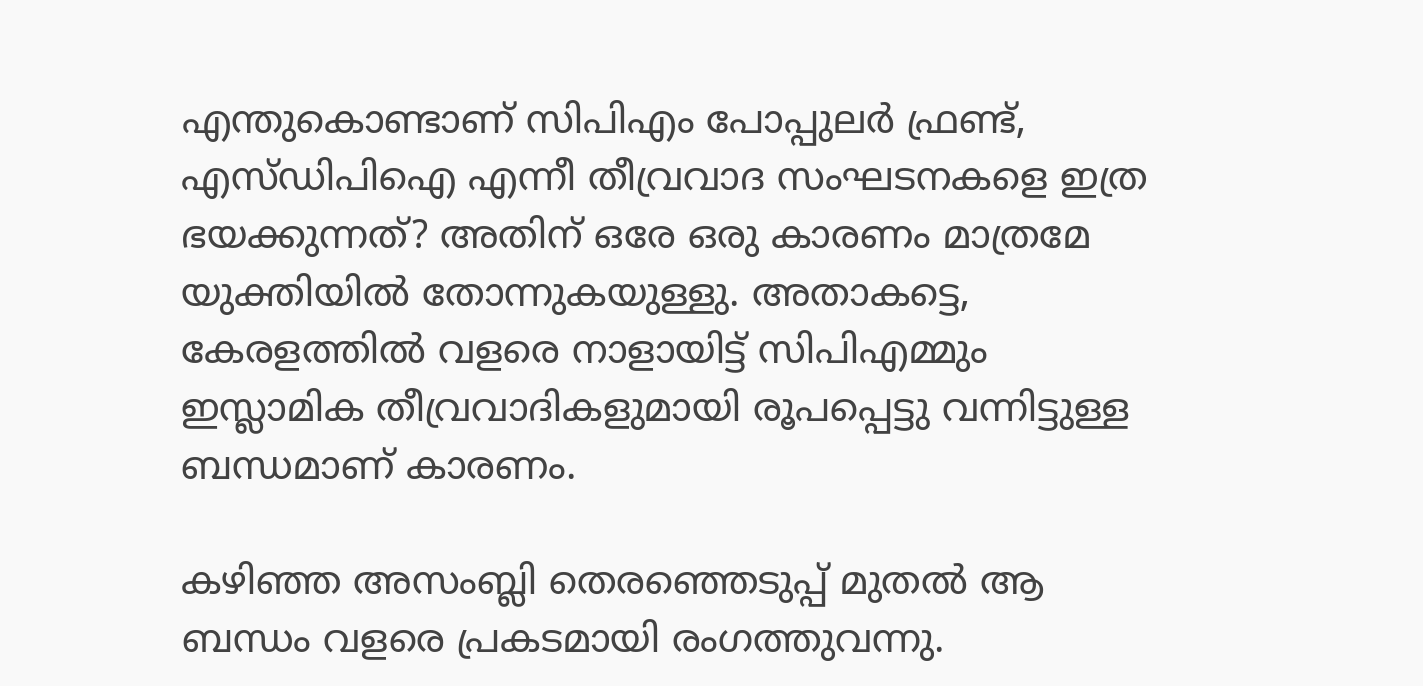എന്തുകൊണ്ടാണ് സിപിഎം പോപ്പുലര്‍ ഫ്രണ്ട്, എസ്ഡിപിഐ എന്നീ തീവ്രവാദ സംഘടനകളെ ഇത്ര ഭയക്കുന്നത്? അതിന് ഒരേ ഒരു കാരണം മാത്രമേ യുക്തിയില്‍ തോന്നുകയുള്ളു. അതാകട്ടെ, കേരളത്തില്‍ വളരെ നാളായിട്ട് സിപിഎമ്മും ഇസ്ലാമിക തീവ്രവാദികളുമായി രൂപപ്പെട്ടു വന്നിട്ടുള്ള ബന്ധമാണ് കാരണം.

കഴിഞ്ഞ അസംബ്ലി തെരഞ്ഞെടുപ്പ് മുതല്‍ ആ ബന്ധം വളരെ പ്രകടമായി രംഗത്തുവന്നു.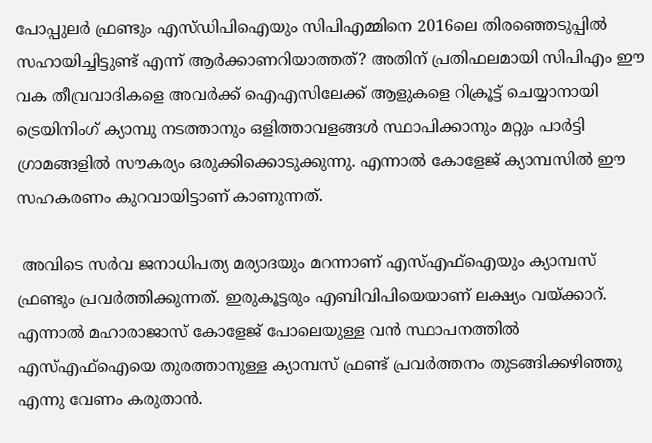പോപ്പുലര്‍ ഫ്രണ്ടും എസ്ഡിപിഐയും സിപിഎമ്മിനെ 2016ലെ തിരഞ്ഞെടുപ്പില്‍ സഹായിച്ചിട്ടുണ്ട് എന്ന് ആര്‍ക്കാണറിയാത്തത്? അതിന് പ്രതിഫലമായി സിപിഎം ഈ വക തീവ്രവാദികളെ അവര്‍ക്ക് ഐഎസിലേക്ക് ആളുകളെ റിക്രൂട്ട് ചെയ്യാനായി ട്രെയിനിംഗ് ക്യാമ്പു നടത്താനും ഒളിത്താവളങ്ങള്‍ സ്ഥാപിക്കാനും മറ്റും പാര്‍ട്ടി ഗ്രാമങ്ങളില്‍ സൗകര്യം ഒരുക്കിക്കൊടുക്കുന്നു. എന്നാല്‍ കോളേജ് ക്യാമ്പസില്‍ ഈ സഹകരണം കുറവായിട്ടാണ് കാണുന്നത്.

 അവിടെ സര്‍വ ജനാധിപത്യ മര്യാദയും മറന്നാണ് എസ്എഫ്‌ഐയും ക്യാമ്പസ് ഫ്രണ്ടും പ്രവര്‍ത്തിക്കുന്നത്. ഇരുകൂട്ടരും എബിവിപിയെയാണ് ലക്ഷ്യം വയ്‌ക്കാറ്. എന്നാല്‍ മഹാരാജാസ് കോളേജ് പോലെയുള്ള വന്‍ സ്ഥാപനത്തില്‍ എസ്എഫ്‌ഐയെ തുരത്താനുള്ള ക്യാമ്പസ് ഫ്രണ്ട് പ്രവര്‍ത്തനം തുടങ്ങിക്കഴിഞ്ഞു എന്നു വേണം കരുതാന്‍.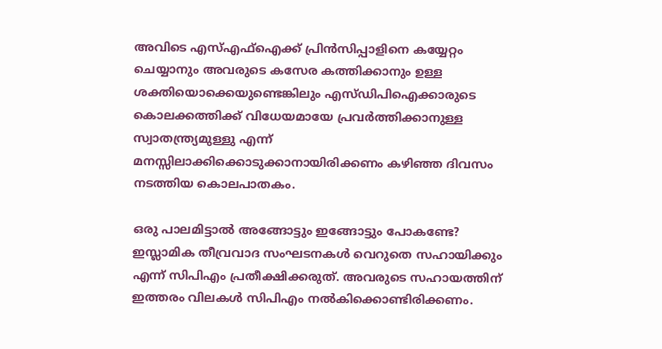അവിടെ എസ്എഫ്‌ഐക്ക് പ്രിന്‍സിപ്പാളിനെ കയ്യേറ്റം ചെയ്യാനും അവരുടെ കസേര കത്തിക്കാനും ഉള്ള ശക്തിയൊക്കെയുണ്ടെങ്കിലും എസ്ഡിപിഐക്കാരുടെ കൊലക്കത്തിക്ക് വിധേയമായേ പ്രവര്‍ത്തിക്കാനുള്ള സ്വാതന്ത്ര്യമുള്ളു എന്ന് മനസ്സിലാക്കിക്കൊടുക്കാനായിരിക്കണം കഴിഞ്ഞ ദിവസം നടത്തിയ കൊലപാതകം.

ഒരു പാലമിട്ടാല്‍ അങ്ങോട്ടും ഇങ്ങോട്ടും പോകണ്ടേ? ഇസ്ലാമിക തീവ്രവാദ സംഘടനകള്‍ വെറുതെ സഹായിക്കും എന്ന് സിപിഎം പ്രതീക്ഷിക്കരുത്. അവരുടെ സഹായത്തിന് ഇത്തരം വിലകള്‍ സിപിഎം നല്‍കിക്കൊണ്ടിരിക്കണം.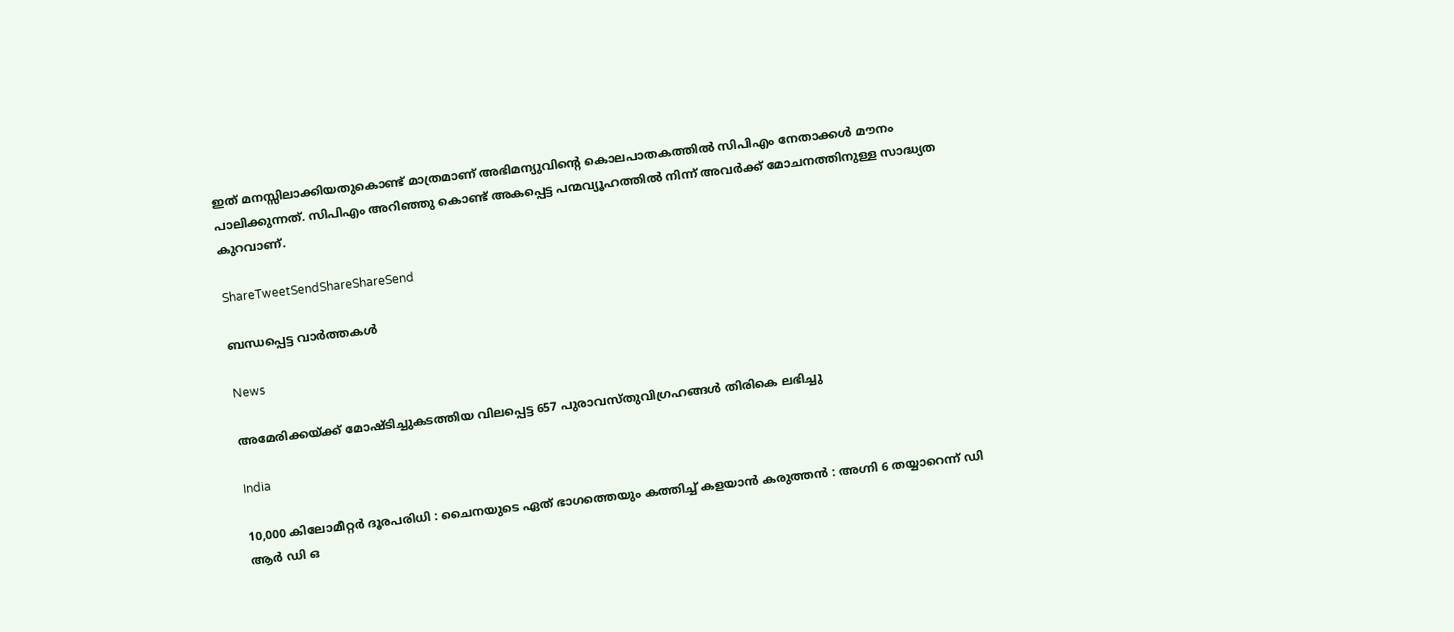ഇത് മനസ്സിലാക്കിയതുകൊണ്ട് മാത്രമാണ് അഭിമന്യുവിന്റെ കൊലപാതകത്തില്‍ സിപിഎം നേതാക്കള്‍ മൗനം പാലിക്കുന്നത്. സിപിഎം അറിഞ്ഞു കൊണ്ട് അകപ്പെട്ട പന്മവ്യൂഹത്തില്‍ നിന്ന് അവര്‍ക്ക് മോചനത്തിനുള്ള സാദ്ധ്യത കുറവാണ്.

ShareTweetSendShareShareSend

ബന്ധപ്പെട്ട വാര്‍ത്തകള്‍

News

അമേരിക്കയ്‌ക്ക് മോഷ്ടിച്ചുകടത്തിയ വിലപ്പെട്ട 657 പുരാവസ്തുവിഗ്രഹങ്ങൾ തിരികെ ലഭിച്ചു

India

10,000 കിലോമീറ്റർ ദൂരപരിധി : ചൈനയുടെ ഏത് ഭാഗത്തെയും കത്തിച്ച് കളയാൻ കരുത്തൻ : അഗ്നി 6 തയ്യാറെന്ന് ഡി ആർ ഡി ഒ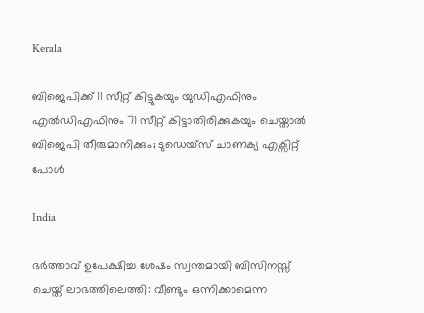Kerala

ബിജെപിക്ക് 11 സീറ്റ് കിട്ടുകയും യുഡിഎഫിനും എല്‍ഡിഎഫിനും 71 സീറ്റ് കിട്ടാതിരിക്കുകയും ചെയ്താല്‍ ബിജെപി തീരുമാനിക്കും; ടുഡെയ്സ് ചാണക്യ എക്സിറ്റ് പോള്‍

India

ഭർത്താവ് ഉപേക്ഷിച്ച ശേഷം സ്വന്തമായി ബിസിനസ്സ് ചെയ്ത് ലാഭത്തിലെത്തി: വീണ്ടും ഒന്നിക്കാമെന്ന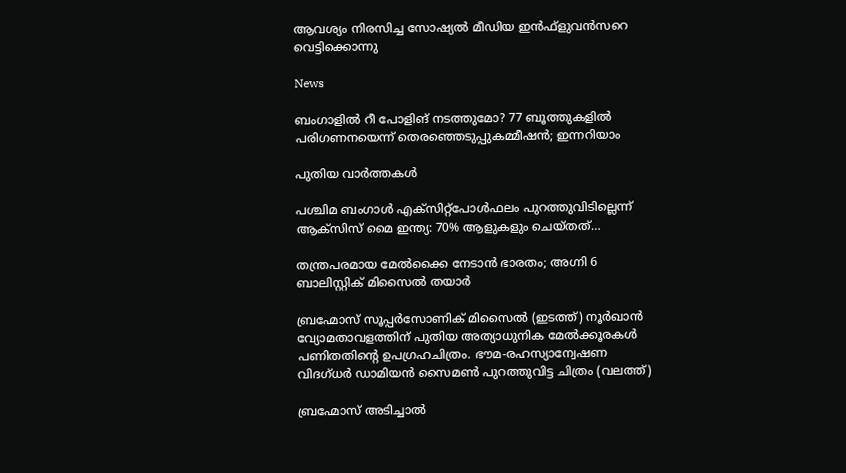ആവശ്യം നിരസിച്ച സോഷ്യൽ മീഡിയ ഇൻഫ്ളുവൻസറെ വെട്ടിക്കൊന്നു

News

ബംഗാളിൽ റീ പോളിങ് നടത്തുമോ? 77 ബൂത്തുകളിൽ പരിഗണനയെന്ന് തെരഞ്ഞെടുപ്പുകമ്മീഷൻ; ഇന്നറിയാം

പുതിയ വാര്‍ത്തകള്‍

പശ്ചിമ ബംഗാൾ എക്‌സിറ്റ്‌പോൾഫലം പുറത്തുവിടില്ലെന്ന് ആക്‌സിസ് മൈ ഇന്ത്യ: 70% ആളുകളും ചെയ്തത്…

തന്ത്രപരമായ മേൽക്കൈ നേടാൻ ഭാരതം; അഗ്നി 6 ബാലിസ്റ്റിക് മിസൈൽ തയാർ

ബ്രഹ്മോസ് സൂപ്പര്‍സോണിക് മിസൈല്‍ (ഇടത്ത്) നൂര്‍ഖാന്‍ വ്യോമതാവളത്തിന് പുതിയ അത്യാധുനിക മേല്‍ക്കൂരകള്‍ പണിതതിന്‍റെ ഉപഗ്രഹചിത്രം. ഭൗമ-രഹസ്യാന്വേഷണ വിദഗ്ധര്‍ ഡാമിയന്‍ സൈമണ്‍ പുറത്തുവിട്ട ചിത്രം (വലത്ത്)

ബ്രഹ്മോസ് അടിച്ചാല്‍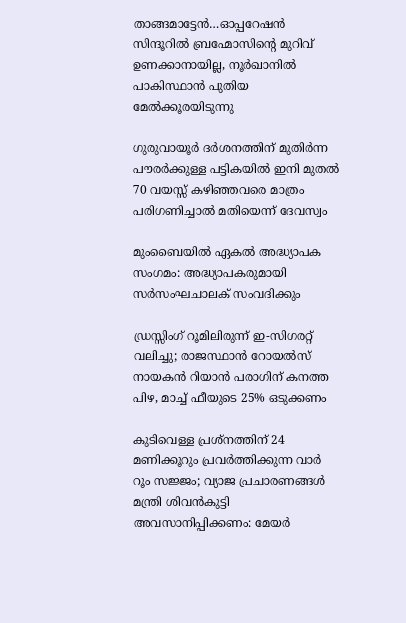താങ്ങമാട്ടേന്‍…ഓപ്പറേഷന്‍ സിന്ദൂറില്‍ ബ്രഹ്മോസിന്റെ മുറിവ് ഉണക്കാനായില്ല, നൂര്‍ഖാനില്‍ പാകിസ്ഥാന്‍ പുതിയ മേല്‍ക്കൂരയിടുന്നു

ഗുരുവായൂർ ദർശനത്തിന് മുതിർന്ന പൗരർക്കുള്ള പട്ടികയിൽ ഇനി മുതൽ 70 വയസ്സ് കഴിഞ്ഞവരെ മാത്രം പരിഗണിച്ചാൽ മതിയെന്ന് ദേവസ്വം

മുംബൈയിൽ ഏകല്‍ അദ്ധ്യാപക സംഗമം: അദ്ധ്യാപകരുമായി സര്‍സംഘചാലക് സംവദിക്കും

ഡ്രസ്സിംഗ് റൂമിലിരുന്ന് ഇ-സിഗരറ്റ് വലിച്ചു; രാജസ്ഥാൻ റോയൽസ് നായകൻ റിയാൻ പരാഗിന് കനത്ത പിഴ, മാച്ച് ഫീയുടെ 25% ഒടുക്കണം

കുടിവെള്ള പ്രശ്നത്തിന് 24 മണിക്കൂറും പ്രവർത്തിക്കുന്ന വാർ റൂം സജ്ജം; വ്യാജ പ്രചാരണങ്ങൾ മന്ത്രി ശിവൻകുട്ടി അവസാനിപ്പിക്കണം: മേയർ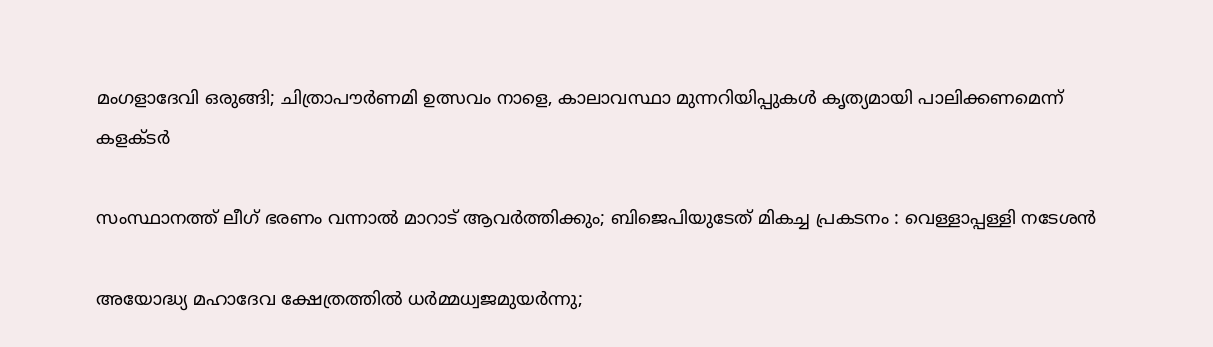മംഗളാദേവി ഒരുങ്ങി; ചിത്രാപൗര്‍ണമി ഉത്സവം നാളെ, കാലാവസ്ഥാ മുന്നറിയിപ്പുകള്‍ കൃത്യമായി പാലിക്കണമെന്ന് കളക്ടര്‍

സംസ്ഥാനത്ത് ലീഗ് ഭരണം വന്നാൽ മാറാട് ആവർത്തിക്കും; ബിജെപിയുടേത് മികച്ച പ്രകടനം : വെള്ളാപ്പള്ളി നടേശൻ

അയോദ്ധ്യ മഹാദേവ ക്ഷേത്രത്തില്‍ ധര്‍മ്മധ്വജമുയര്‍ന്നു;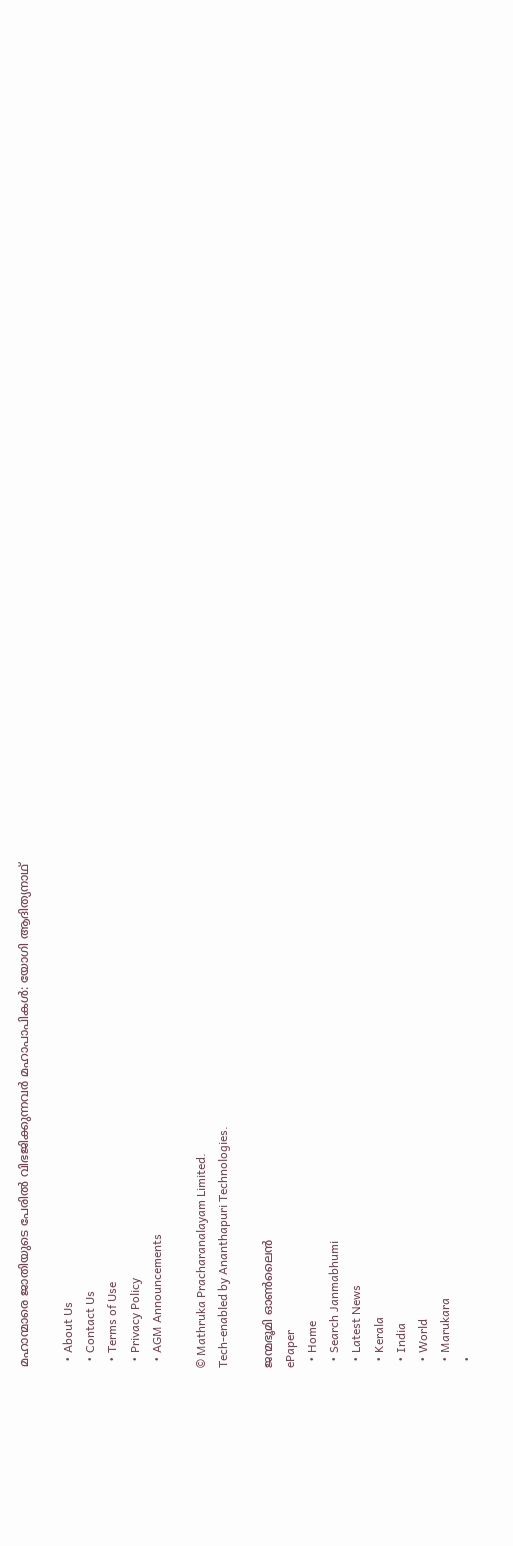മഹാന്മാരെ ജാതിയുടെ പേരില്‍ വിഭജിക്കുന്നവര്‍ മഹാപാപികള്‍: യോഗി ആദിത്യനാഥ്

  • About Us
  • Contact Us
  • Terms of Use
  • Privacy Policy
  • AGM Announcements

© Mathruka Pracharanalayam Limited.
Tech-enabled by Ananthapuri Technologies.

ജന്മഭൂമി ഓണ്‍ലൈന്‍
ePaper
  • Home
  • Search Janmabhumi
  • Latest News
  • Kerala
  • India
  • World
  • Marukara
  •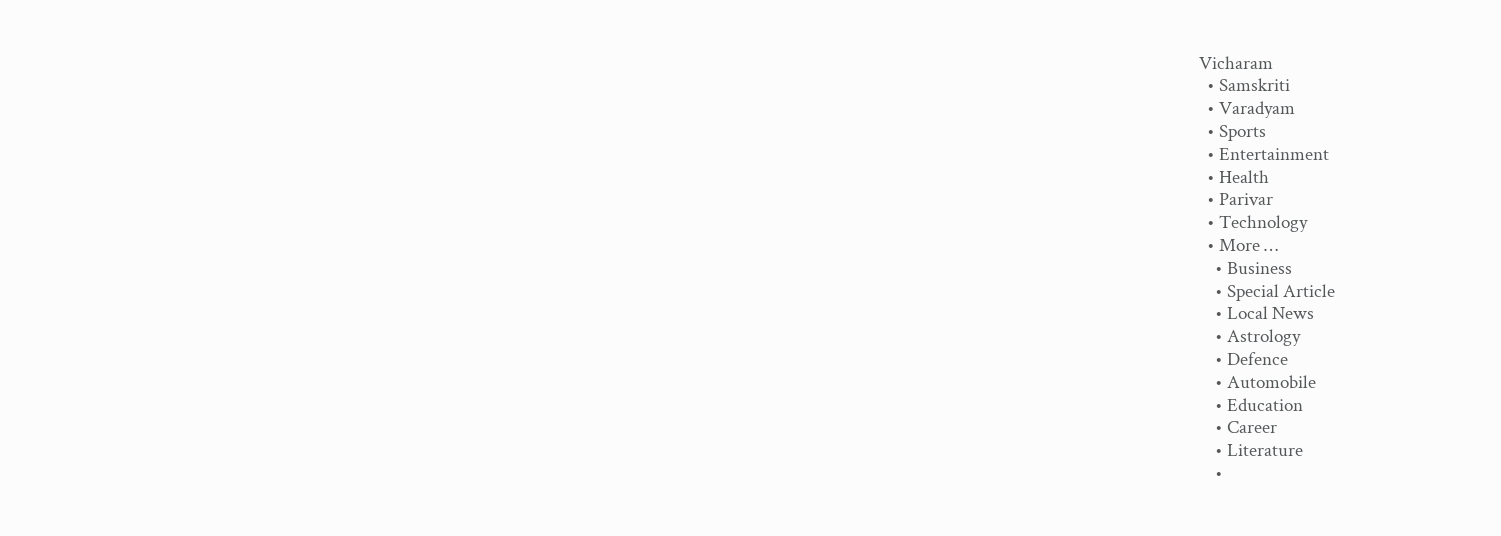Vicharam
  • Samskriti
  • Varadyam
  • Sports
  • Entertainment
  • Health
  • Parivar
  • Technology
  • More …
    • Business
    • Special Article
    • Local News
    • Astrology
    • Defence
    • Automobile
    • Education
    • Career
    • Literature
    •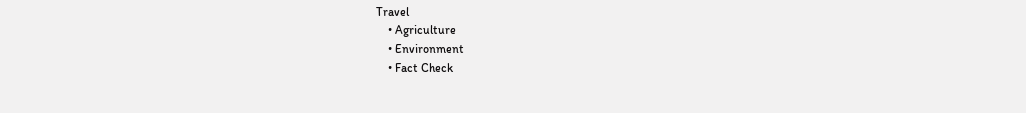Travel
    • Agriculture
    • Environment
    • Fact Check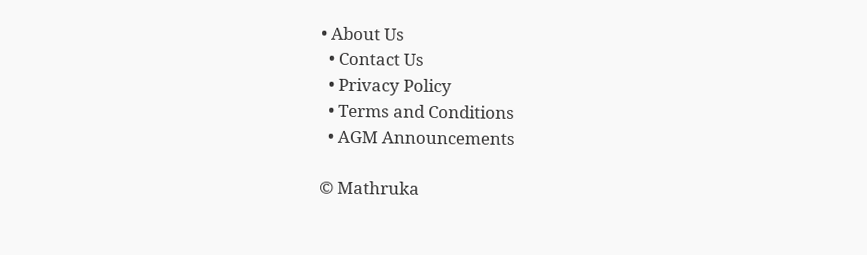• About Us
  • Contact Us
  • Privacy Policy
  • Terms and Conditions
  • AGM Announcements

© Mathruka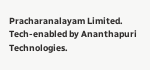Pracharanalayam Limited.
Tech-enabled by Ananthapuri Technologies.